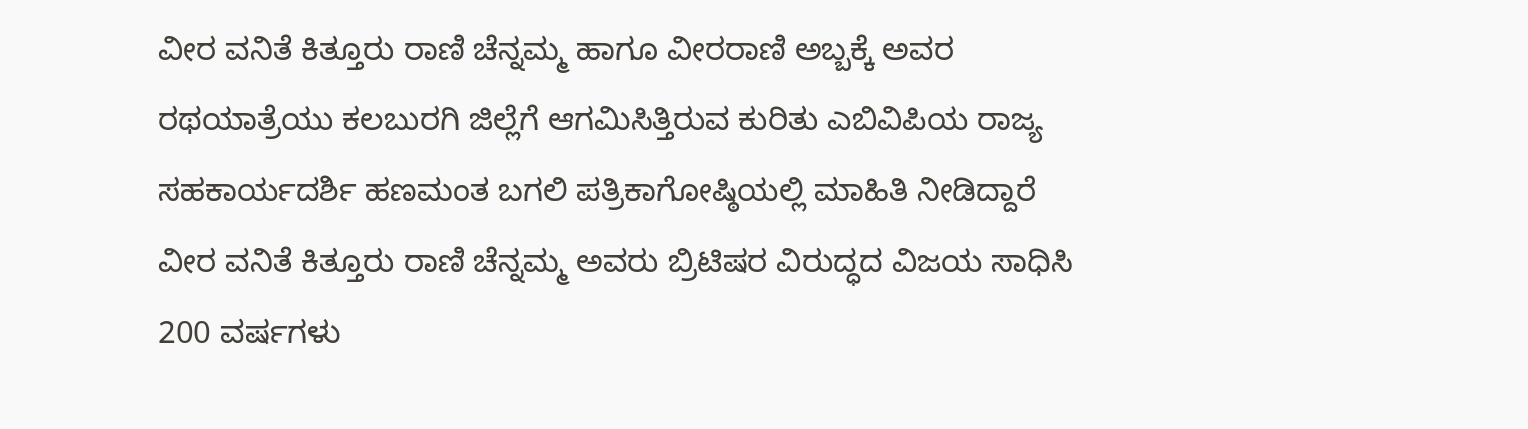ವೀರ ವನಿತೆ ಕಿತ್ತೂರು ರಾಣಿ ಚೆನ್ನಮ್ಮ ಹಾಗೂ ವೀರರಾಣಿ ಅಬ್ಬಕ್ಕೆ ಅವರ ರಥಯಾತ್ರೆಯು ಕಲಬುರಗಿ ಜಿಲ್ಲೆಗೆ ಆಗಮಿಸಿತ್ತಿರುವ ಕುರಿತು ಎಬಿವಿಪಿಯ ರಾಜ್ಯ ಸಹಕಾರ್ಯದರ್ಶಿ ಹಣಮಂತ ಬಗಲಿ ಪತ್ರಿಕಾಗೋಷ್ಠಿಯಲ್ಲಿ ಮಾಹಿತಿ ನೀಡಿದ್ದಾರೆ ವೀರ ವನಿತೆ ಕಿತ್ತೂರು ರಾಣಿ ಚೆನ್ನಮ್ಮ ಅವರು ಬ್ರಿಟಿಷರ ವಿರುದ್ಧದ ವಿಜಯ ಸಾಧಿಸಿ 200 ವರ್ಷಗಳು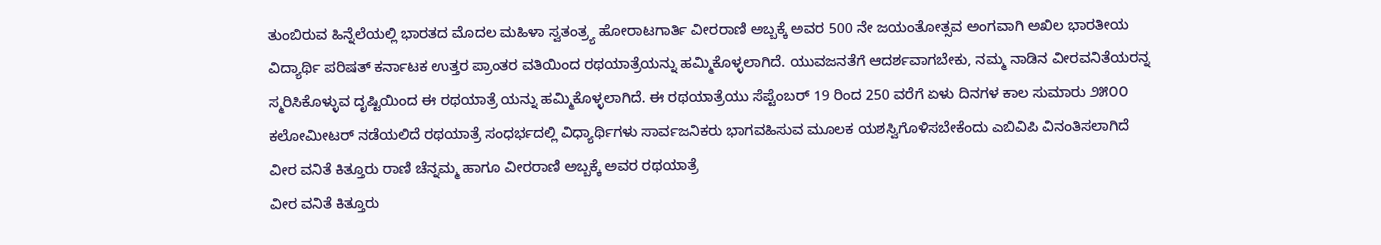ತುಂಬಿರುವ ಹಿನ್ನೆಲೆಯಲ್ಲಿ ಭಾರತದ ಮೊದಲ ಮಹಿಳಾ ಸ್ವತಂತ್ರ್ಯ ಹೋರಾಟಗಾರ್ತಿ ವೀರರಾಣಿ ಅಬ್ಬಕ್ಕೆ ಅವರ 500 ನೇ ಜಯಂತೋತ್ಸವ ಅಂಗವಾಗಿ ಅಖಿಲ ಭಾರತೀಯ ವಿದ್ಯಾರ್ಥಿ ಪರಿಷತ್ ಕರ್ನಾಟಕ ಉತ್ತರ ಪ್ರಾಂತರ ವತಿಯಿಂದ ರಥಯಾತ್ರೆಯನ್ನು ಹಮ್ಮಿಕೊಳ್ಳಲಾಗಿದೆ. ಯುವಜನತೆಗೆ ಆದರ್ಶವಾಗಬೇಕು, ನಮ್ಮ ನಾಡಿನ ವೀರವನಿತೆಯರನ್ನ ಸ್ಮರಿಸಿಕೊಳ್ಳುವ ದೃಷ್ಟಿಯಿಂದ ಈ ರಥಯಾತ್ರೆ ಯನ್ನು ಹಮ್ಮಿಕೊಳ್ಳಲಾಗಿದೆ. ಈ ರಥಯಾತ್ರೆಯು ಸೆಪ್ಟೆಂಬರ್ 19 ರಿಂದ 250 ವರೆಗೆ ಏಳು ದಿನಗಳ ಕಾಲ ಸುಮಾರು ೨೫೦೦ ಕಲೋಮೀಟರ್ ನಡೆಯಲಿದೆ ರಥಯಾತ್ರೆ ಸಂಧರ್ಭದಲ್ಲಿ ವಿಧ್ಯಾರ್ಥಿಗಳು ಸಾರ್ವಜನಿಕರು ಭಾಗವಹಿಸುವ ಮೂಲಕ ಯಶಸ್ವಿಗೊಳಿಸಬೇಕೆಂದು ಎಬಿವಿಪಿ ವಿನಂತಿಸಲಾಗಿದೆ
ವೀರ ವನಿತೆ ಕಿತ್ತೂರು ರಾಣಿ ಚೆನ್ನಮ್ಮ ಹಾಗೂ ವೀರರಾಣಿ ಅಬ್ಬಕ್ಕೆ ಅವರ ರಥಯಾತ್ರೆ
ವೀರ ವನಿತೆ ಕಿತ್ತೂರು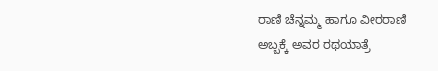ರಾಣಿ ಚೆನ್ನಮ್ಮ ಹಾಗೂ ವೀರರಾಣಿ ಅಬ್ಬಕ್ಕೆ ಅವರ ರಥಯಾತ್ರೆ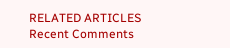RELATED ARTICLES
Recent Comments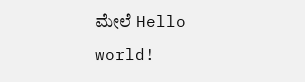ಮೇಲೆ Hello world!